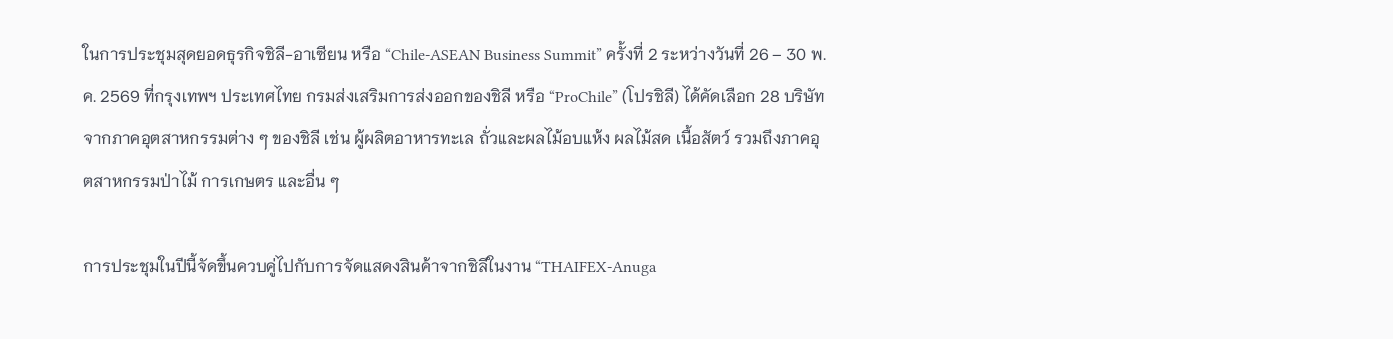ในการประชุมสุดยอดธุรกิจชิลี-อาเซียน หรือ “Chile-ASEAN Business Summit” ครั้งที่ 2 ระหว่างวันที่ 26 – 30 พ.ค. 2569 ที่กรุงเทพฯ ประเทศไทย กรมส่งเสริมการส่งออกของชิลี หรือ “ProChile” (โปรชิลี) ได้คัดเลือก 28 บริษัทจากภาคอุตสาหกรรมต่าง ๆ ของชิลี เช่น ผู้ผลิตอาหารทะเล ถั่วและผลไม้อบแห้ง ผลไม้สด เนื้อสัตว์ รวมถึงภาคอุตสาหกรรมป่าไม้ การเกษตร และอื่น ๆ

การประชุมในปีนี้จัดขึ้นควบคู่ไปกับการจัดแสดงสินค้าจากชิลีในงาน “THAIFEX-Anuga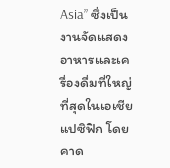Asia” ซึ่งเป็นงานจัดแสดงอาหารและเครื่องดื่มที่ใหญ่ที่สุดในเอเชียแปซิฟิก โดยคาด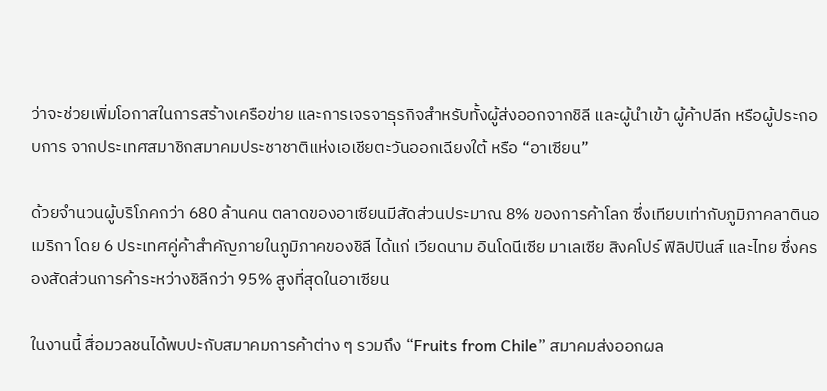ว่าจะช่วยเพิ่มโอกาสในการสร้างเครือข่าย และการเจรจาธุรกิจสำหรับทั้งผู้ส่งออกจากชิลี และผู้นำเข้า ผู้ค้าปลีก หรือผู้ประกอบการ จากประเทศสมาชิกสมาคมประชาชาติแห่งเอเชียตะวันออกเฉียงใต้ หรือ “อาเซียน”

ด้วยจำนวนผู้บริโภคกว่า 680 ล้านคน ตลาดของอาเซียนมีสัดส่วนประมาณ 8% ของการค้าโลก ซึ่งเทียบเท่ากับภูมิภาคลาตินอเมริกา โดย 6 ประเทศคู่ค้าสำคัญภายในภูมิภาคของชิลี ได้แก่ เวียดนาม อินโดนีเซีย มาเลเซีย สิงคโปร์ ฟิลิปปินส์ และไทย ซึ่งครองสัดส่วนการค้าระหว่างชิลีกว่า 95% สูงที่สุดในอาเซียน

ในงานนี้ สื่อมวลชนได้พบปะกับสมาคมการค้าต่าง ๆ รวมถึง “Fruits from Chile” สมาคมส่งออกผล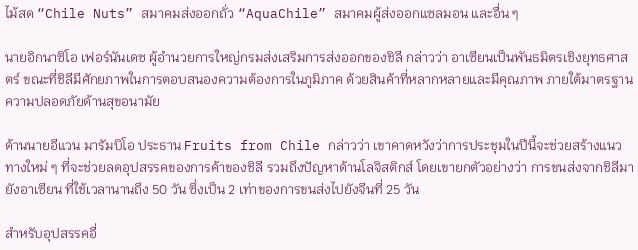ไม้สด “Chile Nuts” สมาคมส่งออกถั่ว “AquaChile” สมาคมผู้ส่งออกแซลมอน และอื่น ๆ

นายอิกนาซิโอ เฟอร์นันเดซ ผู้อำนวยการใหญ่กรมส่งเสริมการส่งออกของชิลี กล่าวว่า อาเซียนเป็นพันธมิตรเชิงยุทธศาสตร์ ขณะที่ชิลีมีศักยภาพในการตอบสนองความต้องการในภูมิภาค ด้วยสินค้าที่หลากหลายและมีคุณภาพ ภายใต้มาตรฐานความปลอดภัยด้านสุขอนามัย

ด้านนายอีแวน มารัมบิโอ ประธาน Fruits from Chile กล่าวว่า เขาคาดหวังว่าการประชุมในปีนี้จะช่วยสร้างแนวทางใหม่ ๆ ที่จะช่วยลดอุปสรรคของการค้าของชิลี รวมถึงปัญหาด้านโลจิสติกส์ โดยเขายกตัวอย่างว่า การขนส่งจากชิลีมายังอาเซียน ที่ใช้เวลานานถึง 50 วัน ซึ่งเป็น 2 เท่าของการขนส่งไปยังจีนที่ 25 วัน

สำหรับอุปสรรคอื่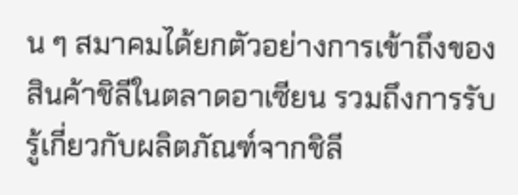น ๆ สมาคมได้ยกตัวอย่างการเข้าถึงของสินค้าชิลีในตลาดอาเซียน รวมถึงการรับรู้เกี่ยวกับผลิตภัณฑ์จากชิลี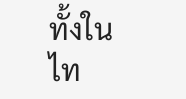ทั้งในไท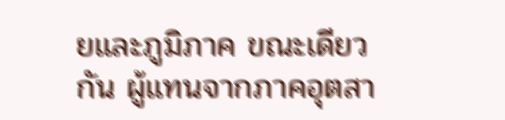ยและภูมิภาค ขณะเดียวกัน ผู้แทนจากภาคอุตสา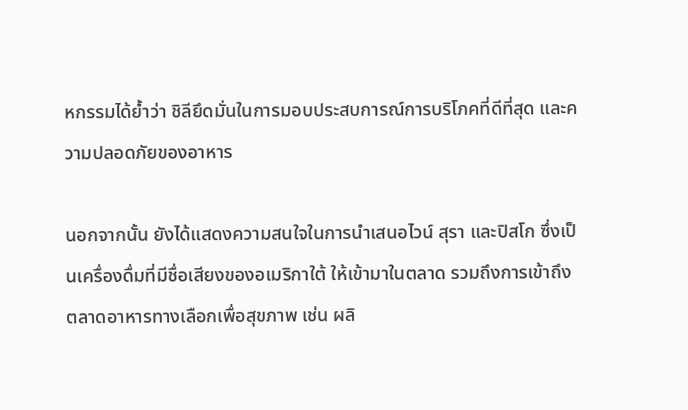หกรรมได้ย้ำว่า ชิลียึดมั่นในการมอบประสบการณ์การบริโภคที่ดีที่สุด และความปลอดภัยของอาหาร

นอกจากนั้น ยังได้แสดงความสนใจในการนำเสนอไวน์ สุรา และปิสโก ซึ่งเป็นเครื่องดื่มที่มีชื่อเสียงของอเมริกาใต้ ให้เข้ามาในตลาด รวมถึงการเข้าถึงตลาดอาหารทางเลือกเพื่อสุขภาพ เช่น ผลิ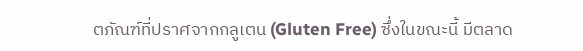ตภัณฑ์ที่ปราศจากกลูเตน (Gluten Free) ซึ่งในขณะนี้ มีตลาด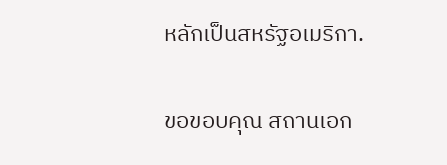หลักเป็นสหรัฐอเมริกา.

ขอขอบคุณ สถานเอก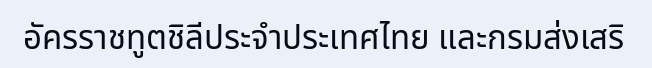อัครราชทูตชิลีประจำประเทศไทย และกรมส่งเสริ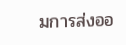มการส่งออ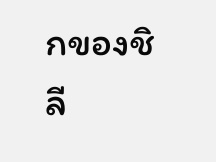กของชิลี